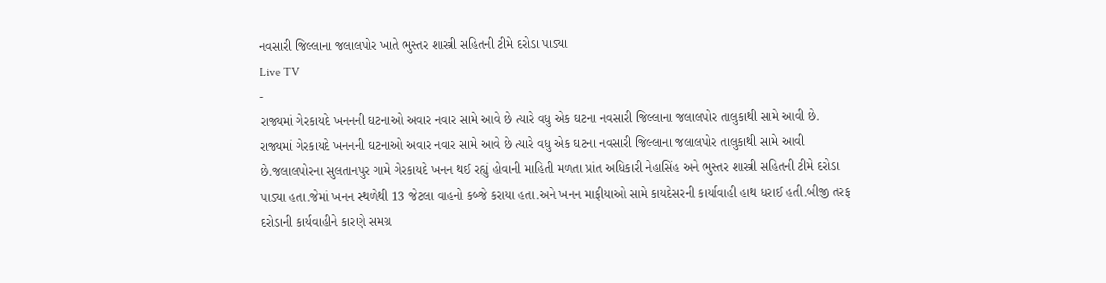નવસારી જિલ્લાના જલાલપોર ખાતે ભુસ્તર શાસ્ત્રી સહિતની ટીમે દરોડા પાડ્યા
Live TV
-
રાજ્યમાં ગેરકાયદે ખનનની ઘટનાઓ અવાર નવાર સામે આવે છે ત્યારે વધુ એક ઘટના નવસારી જિલ્લાના જલાલપોર તાલુકાથી સામે આવી છે.
રાજ્યમાં ગેરકાયદે ખનનની ઘટનાઓ અવાર નવાર સામે આવે છે ત્યારે વધુ એક ઘટના નવસારી જિલ્લાના જલાલપોર તાલુકાથી સામે આવી છે.જલાલપોરના સુલતાનપુર ગામે ગેરકાયદે ખનન થઈ રહ્યું હોવાની માહિતી મળતા પ્રાંત અધિકારી નેહાસિંહ અને ભુસ્તર શાસ્ત્રી સહિતની ટીમે દરોડા પાડ્યા હતા.જેમાં ખનન સ્થળેથી 13 જેટલા વાહનો કબ્જે કરાયા હતા.અને ખનન માફીયાઓ સામે કાયદેસરની કાર્યાવાહી હાથ ધરાઈ હતી.બીજી તરફ દરોડાની કાર્યવાહીને કારણે સમગ્ર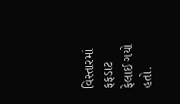વિસ્તારમાં ફફડાટ ફેલાઈ ગયો હતો.